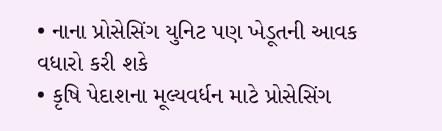• નાના પ્રોસેસિંગ યુનિટ પણ ખેડૂતની આવક વધારો કરી શકે
• કૃષિ પેદાશના મૂલ્યવર્ધન માટે પ્રોસેસિંગ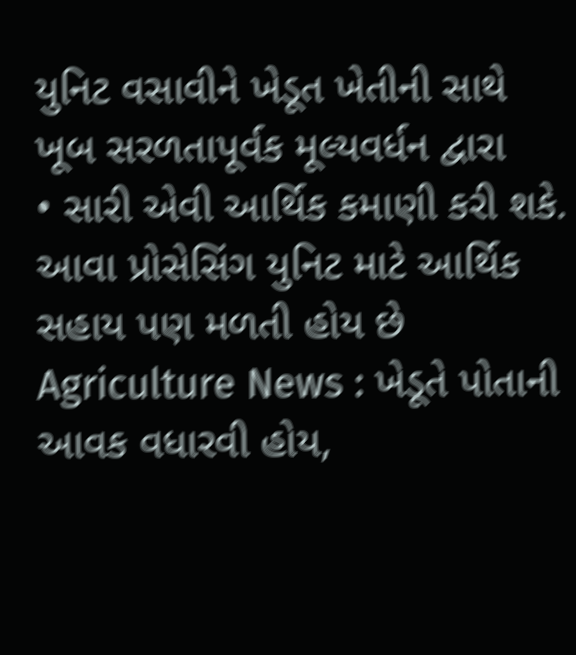યુનિટ વસાવીને ખેડૂત ખેતીની સાથે ખૂબ સરળતાપૂર્વક મૂલ્યવર્ધન દ્વારા
• સારી એવી આર્થિક કમાણી કરી શકે. આવા પ્રોસેસિંગ યુનિટ માટે આર્થિક સહાય પણ મળતી હોય છે
Agriculture News : ખેડૂતે પોતાની આવક વધારવી હોય,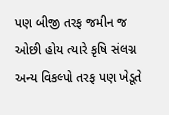પણ બીજી તરફ જમીન જ ઓછી હોય ત્યારે કૃષિ સંલગ્ન અન્ય વિકલ્પો તરફ પણ ખેડૂતે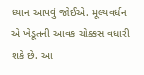ધ્યાન આપવું જોઈએ. મૂલ્યવર્ધન એ ખેડૂતની આવક ચોક્કસ વધારી શકે છે. આ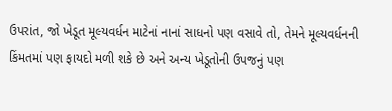ઉપરાંત, જો ખેડૂત મૂલ્યવર્ધન માટેનાં નાનાં સાધનો પણ વસાવે તો, તેમને મૂલ્યવર્ધનની કિંમતમાં પણ ફાયદો મળી શકે છે અને અન્ય ખેડૂતોની ઉપજનું પણ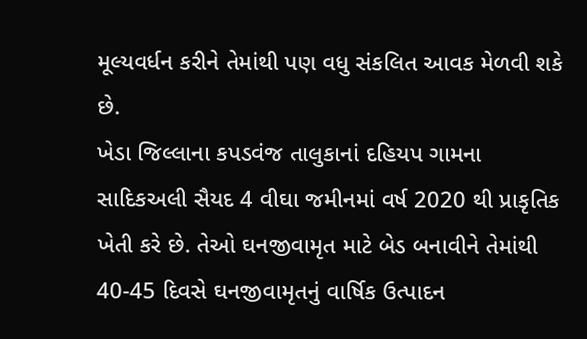મૂલ્યવર્ધન કરીને તેમાંથી પણ વધુ સંકલિત આવક મેળવી શકે છે.
ખેડા જિલ્લાના કપડવંજ તાલુકાનાં દહિયપ ગામના સાદિકઅલી સૈયદ 4 વીઘા જમીનમાં વર્ષ 2020 થી પ્રાકૃતિક ખેતી કરે છે. તેઓ ઘનજીવામૃત માટે બેડ બનાવીને તેમાંથી 40-45 દિવસે ઘનજીવામૃતનું વાર્ષિક ઉત્પાદન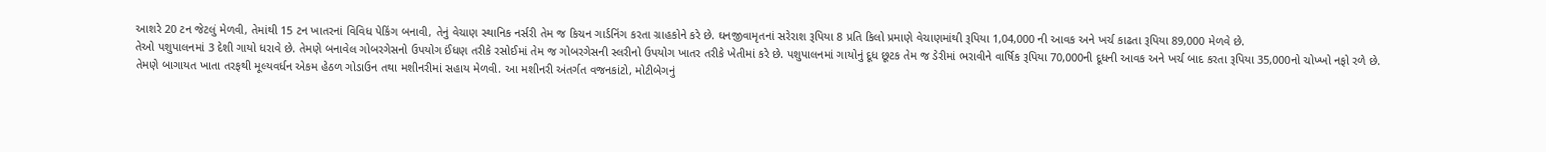આશરે 20 ટન જેટલું મેળવી, તેમાંથી 15 ટન ખાતરનાં વિવિધ પેકિંગ બનાવી, તેનું વેચાણ સ્થાનિક નર્સરી તેમ જ કિચન ગાર્ડનિંગ કરતા ગ્રાહકોને કરે છે. ઘનજીવામૃતનાં સરેરાશ રૂપિયા 8 પ્રતિ કિલો પ્રમાણે વેચાણમાંથી રૂપિયા 1,04,000 ની આવક અને ખર્ચ કાઢતા રૂપિયા 89,000 મેળવે છે.
તેઓ પશુપાલનમાં 3 દેશી ગાયો ધરાવે છે. તેમણે બનાવેલ ગોબરગેસનો ઉપયોગ ઈંધણ તરીકે રસોઈમાં તેમ જ ગોબરગેસની સ્લરીનો ઉપયોગ ખાતર તરીકે ખેતીમાં કરે છે. પશુપાલનમાં ગાયોનું દૂધ છૂટક તેમ જ ડેરીમાં ભરાવીને વાર્ષિક રૂપિયા 70,000ની દૂધની આવક અને ખર્ચ બાદ કરતા રૂપિયા 35,000નો ચોખ્ખો નફો રળે છે.
તેમણે બાગાયત ખાતા તરફથી મૂલ્યવર્ધન એકમ હેઠળ ગોડાઉન તથા મશીનરીમાં સહાય મેળવી. આ મશીનરી અંતર્ગત વજનકાંટો, મોટીબેગનું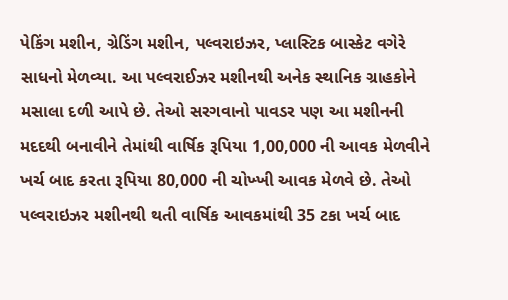પેકિંગ મશીન, ગ્રેડિંગ મશીન, પલ્વરાઇઝર, પ્લાસ્ટિક બાસ્કેટ વગેરે સાધનો મેળવ્યા. આ પલ્વરાઈઝર મશીનથી અનેક સ્થાનિક ગ્રાહકોને મસાલા દળી આપે છે. તેઓ સરગવાનો પાવડર પણ આ મશીનની મદદથી બનાવીને તેમાંથી વાર્ષિક રૂપિયા 1,00,000 ની આવક મેળવીને ખર્ચ બાદ કરતા રૂપિયા 80,000 ની ચોખ્ખી આવક મેળવે છે. તેઓ પલ્વરાઇઝર મશીનથી થતી વાર્ષિક આવકમાંથી 35 ટકા ખર્ચ બાદ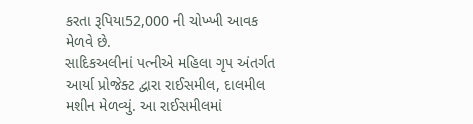કરતા રૂપિયા52,000 ની ચોખ્ખી આવક મેળવે છે.
સાદિકઅલીનાં પત્નીએ મહિલા ગૃપ અંતર્ગત આર્યા પ્રોજેક્ટ દ્વારા રાઈસમીલ, દાલમીલ મશીન મેળવ્યું. આ રાઈસમીલમાં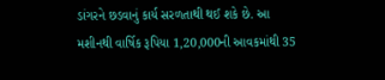ડાંગરને છડવાનું કાર્ય સરળતાથી થઈ શકે છે. આ મશીનથી વાર્ષિક રૂપિયા 1,20,000ની આવકમાંથી 35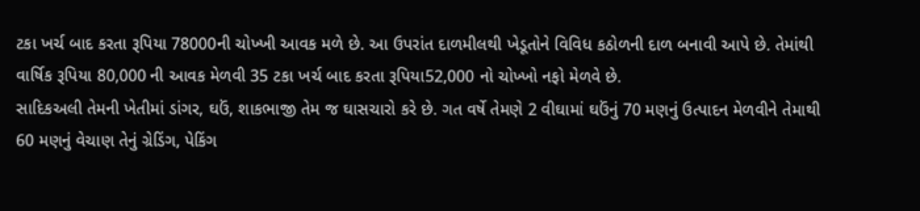ટકા ખર્ચ બાદ કરતા રૂપિયા 78000ની ચોખ્ખી આવક મળે છે. આ ઉપરાંત દાળમીલથી ખેડૂતોને વિવિધ કઠોળની દાળ બનાવી આપે છે. તેમાંથી વાર્ષિક રૂપિયા 80,000 ની આવક મેળવી 35 ટકા ખર્ચ બાદ કરતા રૂપિયા52,000 નો ચોખ્ખો નફો મેળવે છે.
સાદિકઅલી તેમની ખેતીમાં ડાંગર, ઘઉં, શાકભાજી તેમ જ ઘાસચારો કરે છે. ગત વર્ષે તેમણે 2 વીઘામાં ઘઉંનું 70 મણનું ઉત્પાદન મેળવીને તેમાથી 60 મણનું વેચાણ તેનું ગ્રેડિંગ, પેકિંગ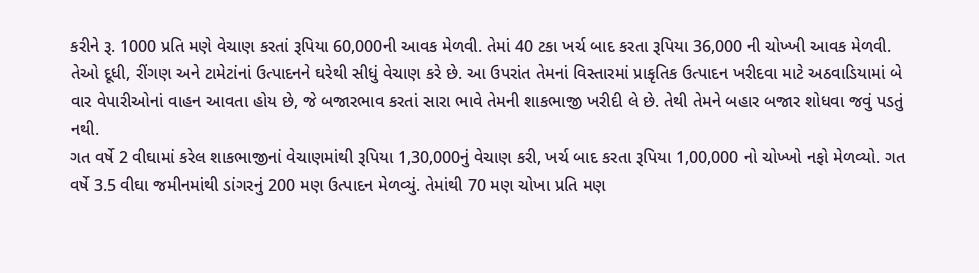કરીને રૂ. 1000 પ્રતિ મણે વેચાણ કરતાં રૂપિયા 60,000ની આવક મેળવી. તેમાં 40 ટકા ખર્ચ બાદ કરતા રૂપિયા 36,000 ની ચોખ્ખી આવક મેળવી.
તેઓ દૂધી, રીંગણ અને ટામેટાંનાં ઉત્પાદનને ઘરેથી સીધું વેચાણ કરે છે. આ ઉપરાંત તેમનાં વિસ્તારમાં પ્રાકૃતિક ઉત્પાદન ખરીદવા માટે અઠવાડિયામાં બે વાર વેપારીઓનાં વાહન આવતા હોય છે, જે બજારભાવ કરતાં સારા ભાવે તેમની શાકભાજી ખરીદી લે છે. તેથી તેમને બહાર બજાર શોધવા જવું પડતું નથી.
ગત વર્ષે 2 વીઘામાં કરેલ શાકભાજીનાં વેચાણમાંથી રૂપિયા 1,30,000નું વેચાણ કરી, ખર્ચ બાદ કરતા રૂપિયા 1,00,000 નો ચોખ્ખો નફો મેળવ્યો. ગત વર્ષે 3.5 વીઘા જમીનમાંથી ડાંગરનું 200 મણ ઉત્પાદન મેળવ્યું. તેમાંથી 70 મણ ચોખા પ્રતિ મણ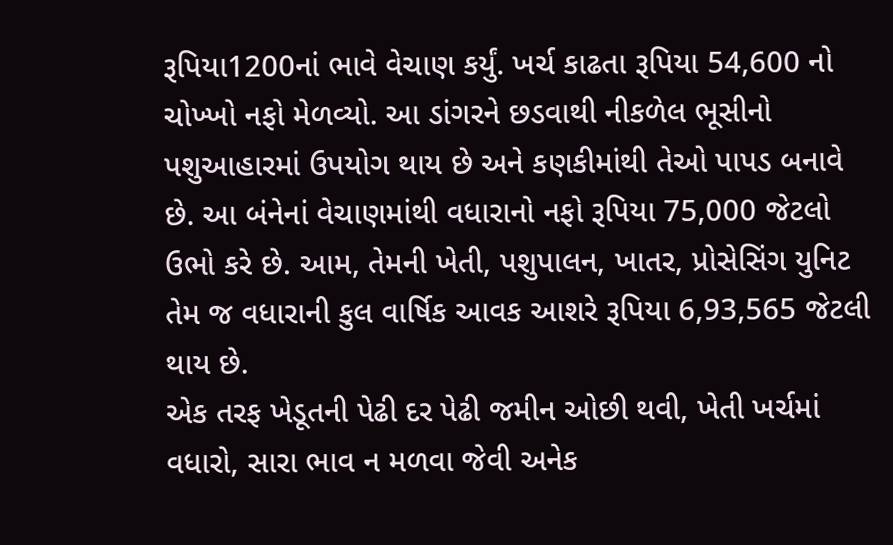રૂપિયા1200નાં ભાવે વેચાણ કર્યું. ખર્ચ કાઢતા રૂપિયા 54,600 નો ચોખ્ખો નફો મેળવ્યો. આ ડાંગરને છડવાથી નીકળેલ ભૂસીનો પશુઆહારમાં ઉપયોગ થાય છે અને કણકીમાંથી તેઓ પાપડ બનાવે છે. આ બંનેનાં વેચાણમાંથી વધારાનો નફો રૂપિયા 75,000 જેટલો ઉભો કરે છે. આમ, તેમની ખેતી, પશુપાલન, ખાતર, પ્રોસેસિંગ યુનિટ તેમ જ વધારાની કુલ વાર્ષિક આવક આશરે રૂપિયા 6,93,565 જેટલી થાય છે.
એક તરફ ખેડૂતની પેઢી દર પેઢી જમીન ઓછી થવી, ખેતી ખર્ચમાં વધારો, સારા ભાવ ન મળવા જેવી અનેક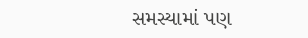સમસ્યામાં પણ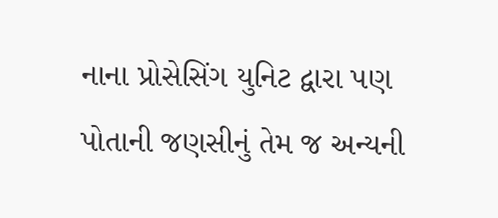નાના પ્રોસેસિંગ યુનિટ દ્વારા પણ પોતાની જણસીનું તેમ જ અન્યની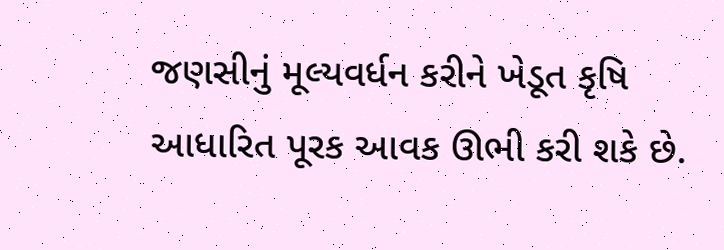જણસીનું મૂલ્યવર્ધન કરીને ખેડૂત કૃષિ આધારિત પૂરક આવક ઊભી કરી શકે છે.